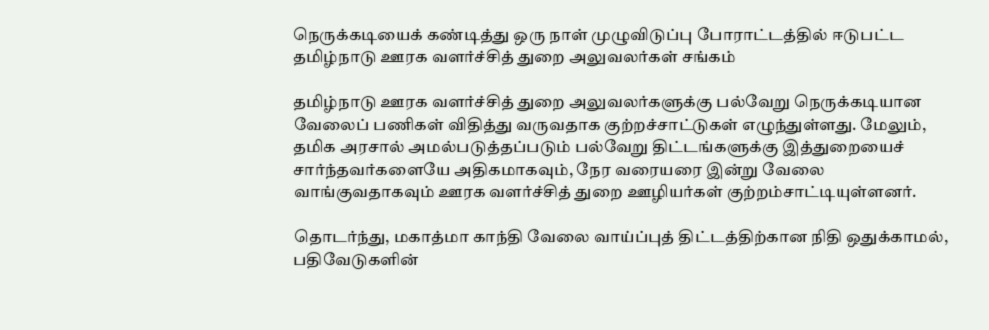நெருக்கடியைக் கண்டித்து ஒரு நாள் முழுவிடுப்பு போராட்டத்தில் ஈடுபட்ட தமிழ்நாடு ஊரக வளர்ச்சித் துறை அலுவலர்கள் சங்கம்

தமிழ்நாடு ஊரக வளர்ச்சித் துறை அலுவலர்களுக்கு பல்வேறு நெருக்கடியான வேலைப் பணிகள் விதித்து வருவதாக குற்றச்சாட்டுகள் எழுந்துள்ளது. மேலும், தமிக அரசால் அமல்படுத்தப்படும் பல்வேறு திட்டங்களுக்கு இத்துறையைச் சார்ந்தவர்களையே அதிகமாகவும், நேர வரையரை இன்று வேலை வாங்குவதாகவும் ஊரக வளர்ச்சித் துறை ஊழியர்கள் குற்றம்சாட்டியுள்ளனர்.

தொடர்ந்து, மகாத்மா காந்தி வேலை வாய்ப்புத் திட்டத்திற்கான நிதி ஒதுக்காமல், பதிவேடுகளின்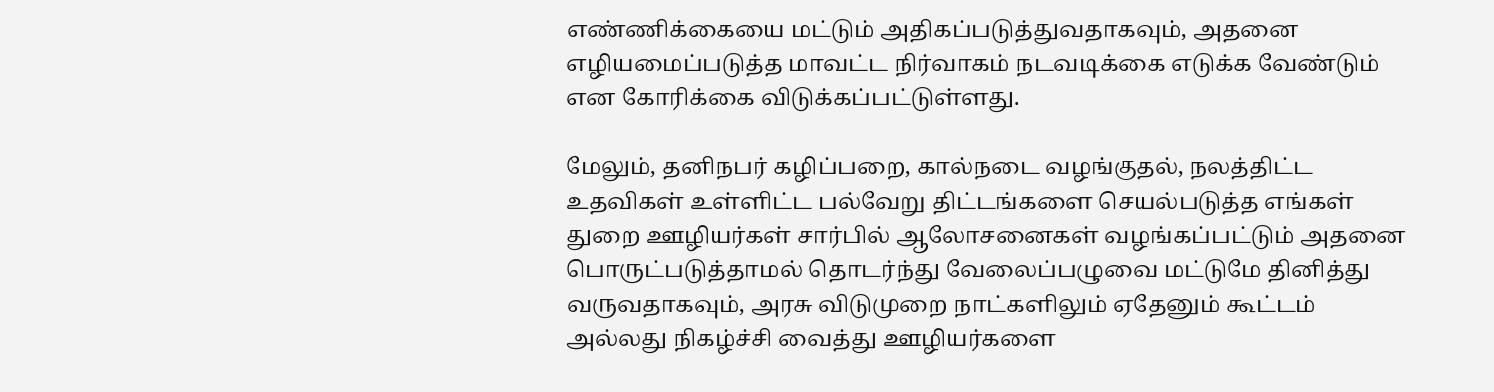எண்ணிக்கையை மட்டும் அதிகப்படுத்துவதாகவும், அதனை எழியமைப்படுத்த மாவட்ட நிர்வாகம் நடவடிக்கை எடுக்க வேண்டும் என கோரிக்கை விடுக்கப்பட்டுள்ளது.

மேலும், தனிநபர் கழிப்பறை, கால்நடை வழங்குதல், நலத்திட்ட உதவிகள் உள்ளிட்ட பல்வேறு திட்டங்களை செயல்படுத்த எங்கள் துறை ஊழியர்கள் சார்பில் ஆலோசனைகள் வழங்கப்பட்டும் அதனை பொருட்படுத்தாமல் தொடர்ந்து வேலைப்பழுவை மட்டுமே தினித்து வருவதாகவும், அரசு விடுமுறை நாட்களிலும் ஏதேனும் கூட்டம் அல்லது நிகழ்ச்சி வைத்து ஊழியர்களை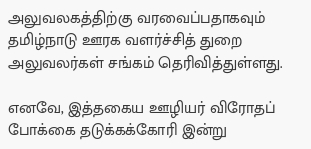அலுவலகத்திற்கு வரவைப்பதாகவும் தமிழ்நாடு ஊரக வளர்ச்சித் துறை அலுவலர்கள் சங்கம் தெரிவித்துள்ளது.

எனவே, இத்தகைய ஊழியர் விரோதப் போக்கை தடுக்கக்கோரி இன்று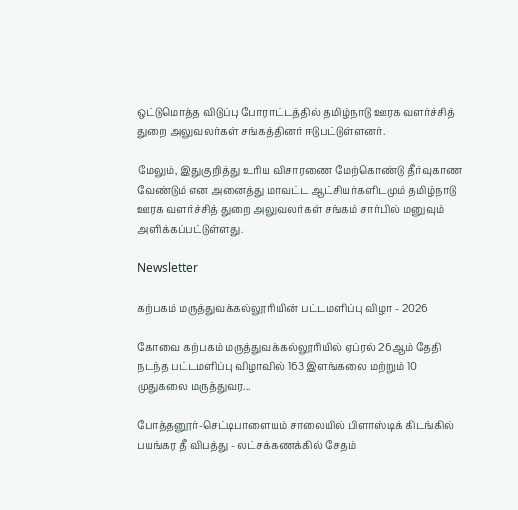ஒட்டுமொத்த விடுப்பு போராட்டத்தில் தமிழ்நாடு ஊரக வளர்ச்சித் துறை அலுவலர்கள் சங்கத்தினர் ஈடுபட்டுள்ளனர்.

மேலும், இதுகுறித்து உரிய விசாரணை மேற்கொண்டு தீர்வுகாண வேண்டும் என அனைத்து மாவட்ட ஆட்சியர்களிடமும் தமிழ்நாடு ஊரக வளர்ச்சித் துறை அலுவலர்கள் சங்கம் சார்பில் மனுவும் அளிக்கப்பட்டுள்ளது.

Newsletter

கற்பகம் மருத்துவக்கல்லூரியின் பட்டமளிப்பு விழா - 2026

கோவை கற்பகம் மருத்துவக்கல்லூரியில் ஏப்ரல் 26ஆம் தேதி நடந்த பட்டமளிப்பு விழாவில் 163 இளங்கலை மற்றும் 10 முதுகலை மருத்துவர...

போத்தனூர்-செட்டிபாளையம் சாலையில் பிளாஸ்டிக் கிடங்கில் பயங்கர தீ விபத்து - லட்சக்கணக்கில் சேதம்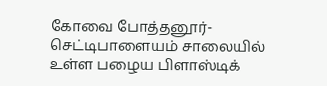கோவை போத்தனூர்-செட்டிபாளையம் சாலையில் உள்ள பழைய பிளாஸ்டிக்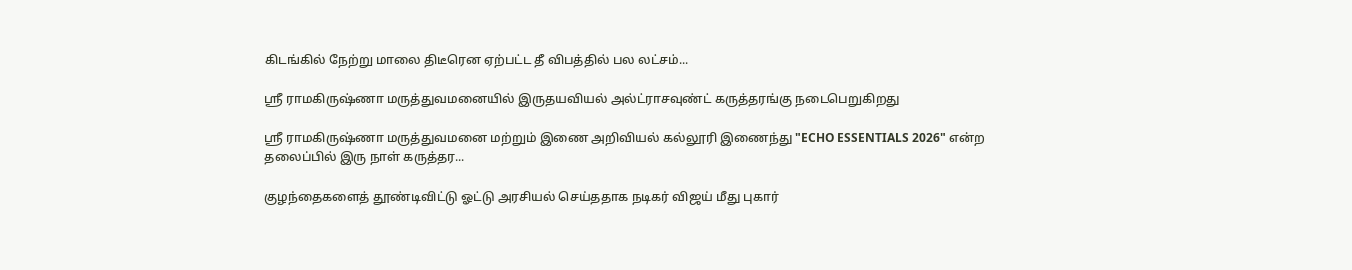கிடங்கில் நேற்று மாலை திடீரென ஏற்பட்ட தீ விபத்தில் பல லட்சம்...

ஶ்ரீ ராமகிருஷ்ணா மருத்துவமனையில் இருதயவியல் அல்ட்ராசவுண்ட் கருத்தரங்கு நடைபெறுகிறது

ஶ்ரீ ராமகிருஷ்ணா மருத்துவமனை மற்றும் இணை அறிவியல் கல்லூரி இணைந்து "ECHO ESSENTIALS 2026" என்ற தலைப்பில் இரு நாள் கருத்தர...

குழந்தைகளைத் தூண்டிவிட்டு ஓட்டு அரசியல் செய்ததாக நடிகர் விஜய் மீது புகார்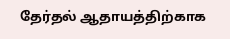தேர்தல் ஆதாயத்திற்காக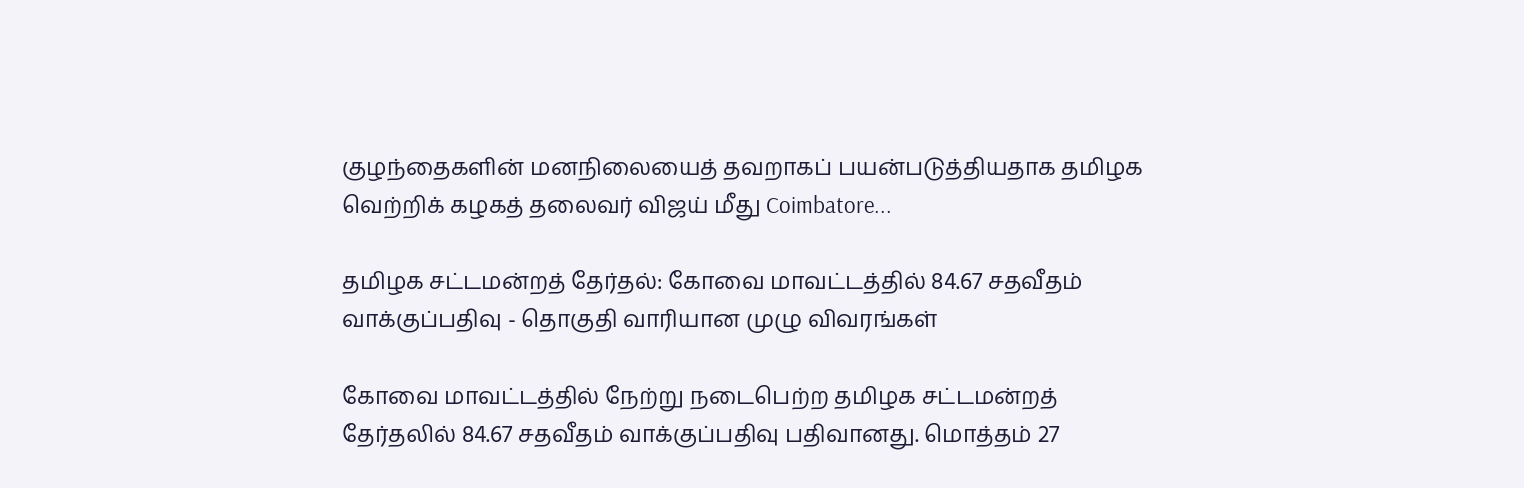குழந்தைகளின் மனநிலையைத் தவறாகப் பயன்படுத்தியதாக தமிழக வெற்றிக் கழகத் தலைவர் விஜய் மீது Coimbatore...

தமிழக சட்டமன்றத் தேர்தல்: கோவை மாவட்டத்தில் 84.67 சதவீதம் வாக்குப்பதிவு - தொகுதி வாரியான முழு விவரங்கள்

கோவை மாவட்டத்தில் நேற்று நடைபெற்ற தமிழக சட்டமன்றத் தேர்தலில் 84.67 சதவீதம் வாக்குப்பதிவு பதிவானது. மொத்தம் 27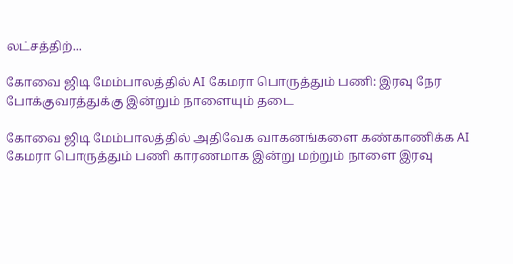லட்சத்திற்...

கோவை ஜிடி மேம்பாலத்தில் AI கேமரா பொருத்தும் பணி: இரவு நேர போக்குவரத்துக்கு இன்றும் நாளையும் தடை

கோவை ஜிடி மேம்பாலத்தில் அதிவேக வாகனங்களை கண்காணிக்க AI கேமரா பொருத்தும் பணி காரணமாக இன்று மற்றும் நாளை இரவு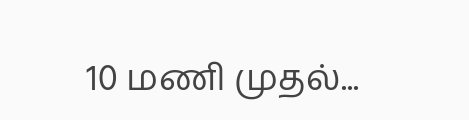10 மணி முதல்...